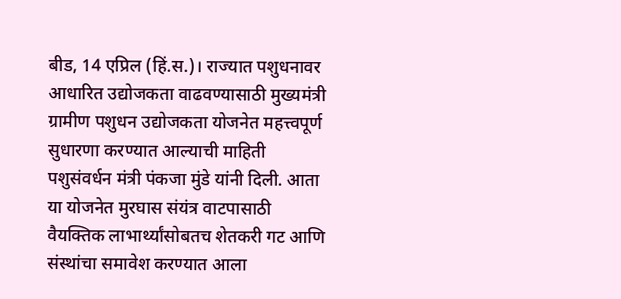बीड, 14 एप्रिल (हिं.स.)। राज्यात पशुधनावर आधारित उद्योजकता वाढवण्यासाठी मुख्यमंत्री ग्रामीण पशुधन उद्योजकता योजनेत महत्त्वपूर्ण सुधारणा करण्यात आल्याची माहिती पशुसंवर्धन मंत्री पंकजा मुंडे यांनी दिली. आता या योजनेत मुरघास संयंत्र वाटपासाठी वैयक्तिक लाभार्थ्यांसोबतच शेतकरी गट आणि संस्थांचा समावेश करण्यात आला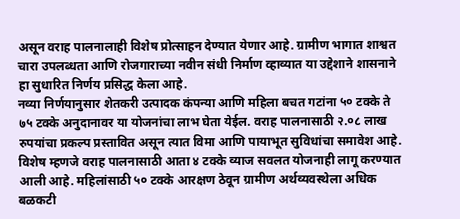असून वराह पालनालाही विशेष प्रोत्साहन देण्यात येणार आहे. ग्रामीण भागात शाश्वत चारा उपलब्धता आणि रोजगाराच्या नवीन संधी निर्माण व्हाव्यात या उद्देशाने शासनाने हा सुधारित निर्णय प्रसिद्ध केला आहे.
नव्या निर्णयानुसार शेतकरी उत्पादक कंपन्या आणि महिला बचत गटांना ५० टक्के ते ७५ टक्के अनुदानावर या योजनांचा लाभ घेता येईल. वराह पालनासाठी २.०८ लाख रुपयांचा प्रकल्प प्रस्तावित असून त्यात विमा आणि पायाभूत सुविधांचा समावेश आहे. विशेष म्हणजे वराह पालनासाठी आता ४ टक्के व्याज सवलत योजनाही लागू करण्यात आली आहे. महिलांसाठी ५० टक्के आरक्षण ठेवून ग्रामीण अर्थव्यवस्थेला अधिक बळकटी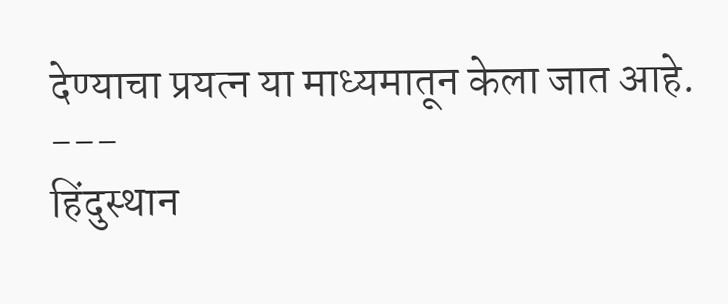देण्याचा प्रयत्न या माध्यमातून केला जात आहे.
---
हिंदुस्थान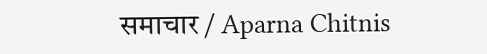समाचार / Aparna Chitnis